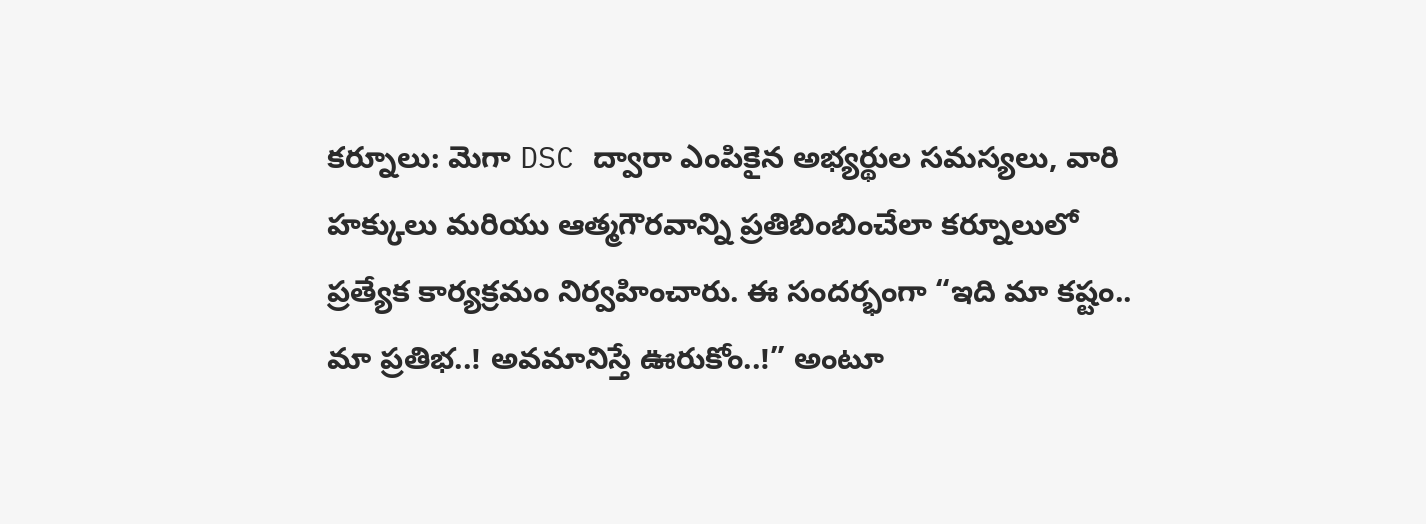కర్నూలు: మెగా DSC ద్వారా ఎంపికైన అభ్యర్థుల సమస్యలు, వారి హక్కులు మరియు ఆత్మగౌరవాన్ని ప్రతిబింబించేలా కర్నూలులో ప్రత్యేక కార్యక్రమం నిర్వహించారు. ఈ సందర్భంగా “ఇది మా కష్టం.. మా ప్రతిభ..! అవమానిస్తే ఊరుకోం..!” అంటూ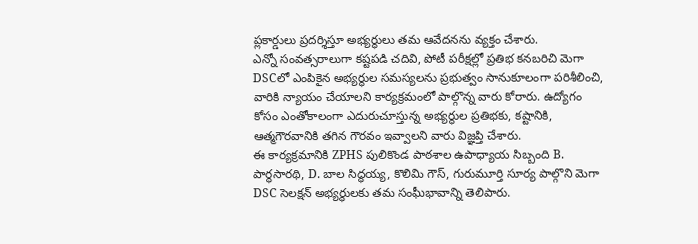ప్లకార్డులు ప్రదర్శిస్తూ అభ్యర్థులు తమ ఆవేదనను వ్యక్తం చేశారు.
ఎన్నో సంవత్సరాలుగా కష్టపడి చదివి, పోటీ పరీక్షల్లో ప్రతిభ కనబరిచి మెగా DSCలో ఎంపికైన అభ్యర్థుల సమస్యలను ప్రభుత్వం సానుకూలంగా పరిశీలించి, వారికి న్యాయం చేయాలని కార్యక్రమంలో పాల్గొన్న వారు కోరారు. ఉద్యోగం కోసం ఎంతోకాలంగా ఎదురుచూస్తున్న అభ్యర్థుల ప్రతిభకు, కష్టానికి, ఆత్మగౌరవానికి తగిన గౌరవం ఇవ్వాలని వారు విజ్ఞప్తి చేశారు.
ఈ కార్యక్రమానికి ZPHS పులికొండ పాఠశాల ఉపాధ్యాయ సిబ్బంది B. పార్థసారథి, D. బాల సిద్ధయ్య, కొలిమి గౌస్, గురుమూర్తి సూర్య పాల్గొని మెగా DSC సెలక్షన్ అభ్యర్థులకు తమ సంఘీభావాన్ని తెలిపారు.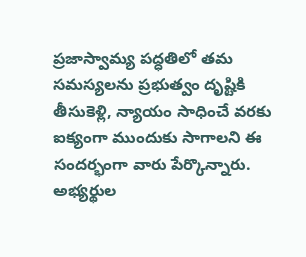ప్రజాస్వామ్య పద్ధతిలో తమ సమస్యలను ప్రభుత్వం దృష్టికి తీసుకెళ్లి, న్యాయం సాధించే వరకు ఐక్యంగా ముందుకు సాగాలని ఈ సందర్భంగా వారు పేర్కొన్నారు. అభ్యర్థుల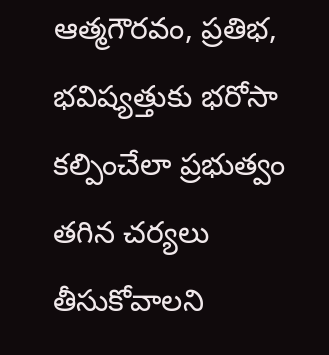ఆత్మగౌరవం, ప్రతిభ, భవిష్యత్తుకు భరోసా కల్పించేలా ప్రభుత్వం తగిన చర్యలు తీసుకోవాలని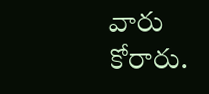వారు కోరారు.